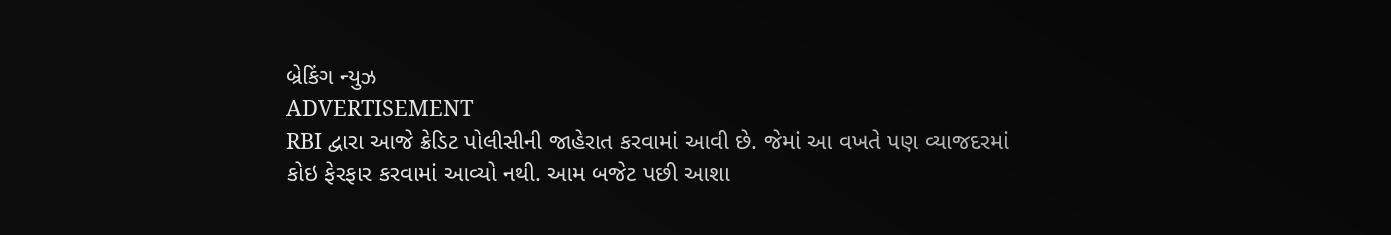બ્રેકિંગ ન્યુઝ
ADVERTISEMENT
RBI દ્વારા આજે ક્રેડિટ પોલીસીની જાહેરાત કરવામાં આવી છે. જેમાં આ વખતે પણ વ્યાજદરમાં કોઇ ફેરફાર કરવામાં આવ્યો નથી. આમ બજેટ પછી આશા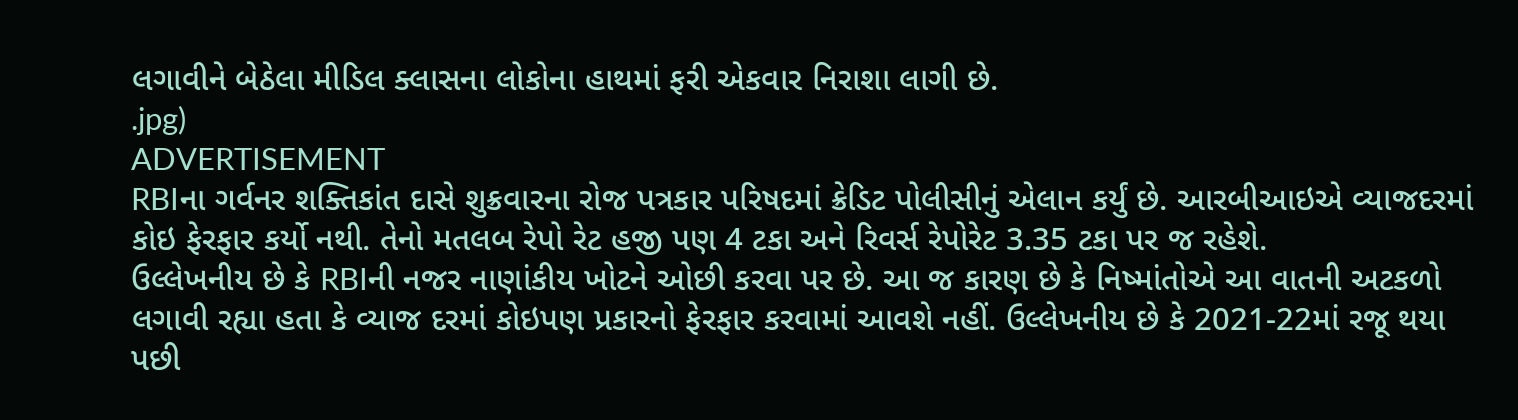લગાવીને બેઠેલા મીડિલ ક્લાસના લોકોના હાથમાં ફરી એકવાર નિરાશા લાગી છે.
.jpg)
ADVERTISEMENT
RBIના ગર્વનર શક્તિકાંત દાસે શુક્રવારના રોજ પત્રકાર પરિષદમાં ક્રેડિટ પોલીસીનું એલાન કર્યું છે. આરબીઆઇએ વ્યાજદરમાં કોઇ ફેરફાર કર્યો નથી. તેનો મતલબ રેપો રેટ હજી પણ 4 ટકા અને રિવર્સ રેપોરેટ 3.35 ટકા પર જ રહેશે.
ઉલ્લેખનીય છે કે RBIની નજર નાણાંકીય ખોટને ઓછી કરવા પર છે. આ જ કારણ છે કે નિષ્માંતોએ આ વાતની અટકળો લગાવી રહ્યા હતા કે વ્યાજ દરમાં કોઇપણ પ્રકારનો ફેરફાર કરવામાં આવશે નહીં. ઉલ્લેખનીય છે કે 2021-22માં રજૂ થયા પછી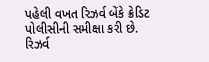પહેલી વખત રિઝર્વ બેંકે ક્રેડિટ પોલીસીની સમીક્ષા કરી છે.
રિઝર્વ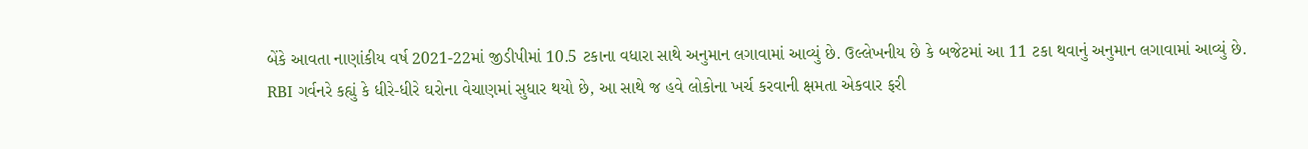બેંકે આવતા નાણાંકીય વર્ષ 2021-22માં જીડીપીમાં 10.5 ટકાના વધારા સાથે અનુમાન લગાવામાં આવ્યું છે. ઉલ્લેખનીય છે કે બજેટમાં આ 11 ટકા થવાનું અનુમાન લગાવામાં આવ્યું છે.
RBI ગર્વનરે કહ્યું કે ધીરે-ધીરે ઘરોના વેચાણમાં સુધાર થયો છે, આ સાથે જ હવે લોકોના ખર્ચ કરવાની ક્ષમતા એકવાર ફરી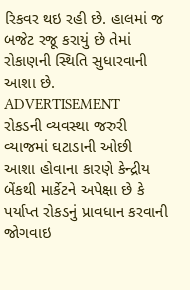રિકવર થઇ રહી છે. હાલમાં જ બજેટ રજૂ કરાયું છે તેમાં રોકાણની સ્થિતિ સુધારવાની આશા છે.
ADVERTISEMENT
રોકડની વ્યવસ્થા જરુરી
વ્યાજમાં ઘટાડાની ઓછી આશા હોવાના કારણે કેન્દ્રીય બેંકથી માર્કેટને અપેક્ષા છે કે પર્યાપ્ત રોકડનું પ્રાવધાન કરવાની જોગવાઇ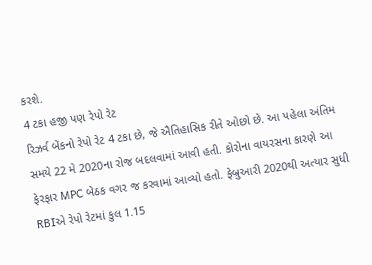કરશે.
4 ટકા હજી પણ રેપો રેટ
રિઝર્વ બેંકનો રેપો રેટ 4 ટકા છે, જે ઐતિહાસિક રીતે ઓછો છે. આ પહેલા અંતિમ સમયે 22 મે 2020ના રોજ બદલવામાં આવી હતી. કોરોના વાયરસના કારણે આ ફેરફાર MPC બેઠક વગર જ કરવામાં આવ્યો હતો. ફેબ્રુઆરી 2020થી અત્યાર સુધી RBIએ રેપો રેટમાં કુલ 1.15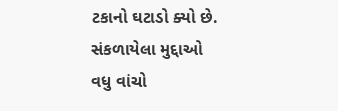ટકાનો ઘટાડો ક્યો છે.
સંકળાયેલા મુદ્દાઓ
વધુ વાંચો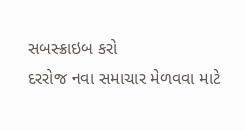સબસ્ક્રાઇબ કરો
દરરોજ નવા સમાચાર મેળવવા માટે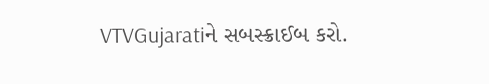VTVGujaratiને સબસ્ક્રાઈબ કરો.